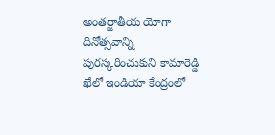అంతర్జాతీయ యోగా దినోత్సవాన్ని పురస్కరించుకుని కామారెడ్డి ఖేలో ఇండియా కేంద్రంలో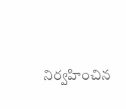నిర్వహించిన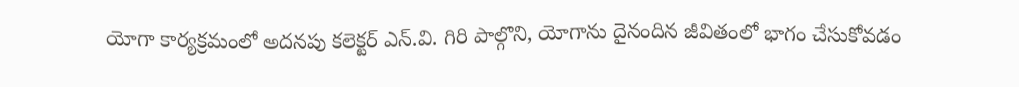యోగా కార్యక్రమంలో అదనపు కలెక్టర్ ఎన్.వి. గిరి పాల్గొని, యోగాను దైనందిన జీవితంలో భాగం చేసుకోవడం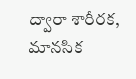ద్వారా శారీరక, మానసిక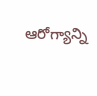ఆరోగ్యాన్ని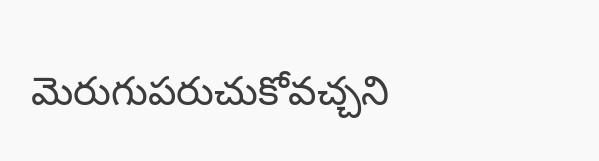మెరుగుపరుచుకోవచ్చని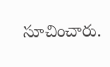సూచించారు.